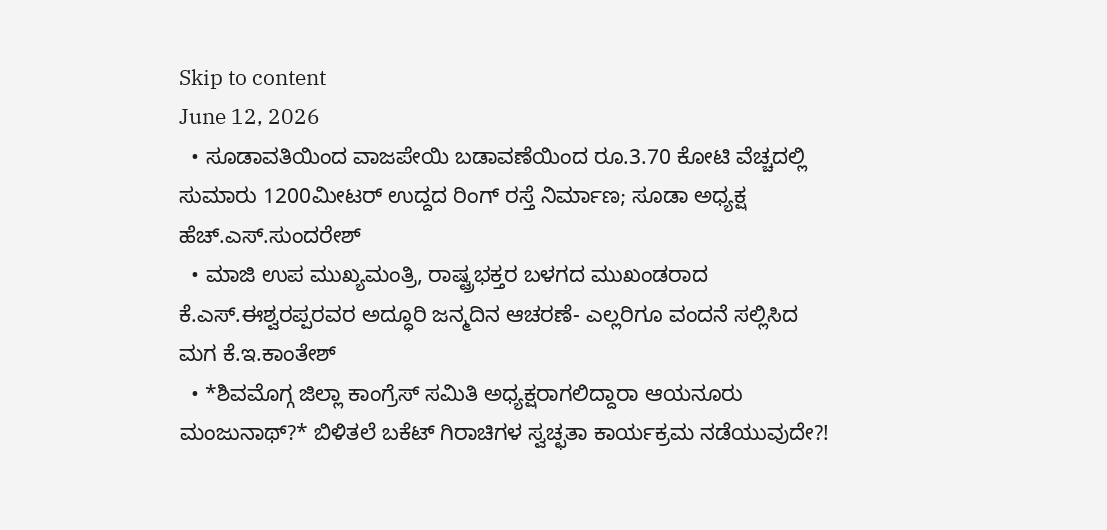Skip to content
June 12, 2026
  • ಸೂಡಾವತಿಯಿಂದ ವಾಜಪೇಯಿ ಬಡಾವಣೆಯಿಂದ ರೂ.3.70 ಕೋಟಿ ವೆಚ್ಚದಲ್ಲಿ ಸುಮಾರು 1200ಮೀಟರ್ ಉದ್ದದ ರಿಂಗ್ ರಸ್ತೆ ನಿರ್ಮಾಣ; ಸೂಡಾ ಅಧ್ಯಕ್ಷ ಹೆಚ್.ಎಸ್.ಸುಂದರೇಶ್
  • ಮಾಜಿ ಉಪ ಮುಖ್ಯಮಂತ್ರಿ, ರಾಷ್ಟ್ರಭಕ್ತರ ಬಳಗದ ಮುಖಂಡರಾದ ಕೆ.ಎಸ್.ಈಶ್ವರಪ್ಪರವರ ಅದ್ಧೂರಿ ಜನ್ಮದಿನ ಆಚರಣೆ- ಎಲ್ಲರಿಗೂ ವಂದನೆ ಸಲ್ಲಿಸಿದ ಮಗ ಕೆ.ಇ.ಕಾಂತೇಶ್
  • *ಶಿವಮೊಗ್ಗ ಜಿಲ್ಲಾ ಕಾಂಗ್ರೆಸ್ ಸಮಿತಿ ಅಧ್ಯಕ್ಷರಾಗಲಿದ್ದಾರಾ ಆಯನೂರು ಮಂಜುನಾಥ್?* ಬಿಳಿತಲೆ ಬಕೆಟ್ ಗಿರಾಚಿಗಳ ಸ್ವಚ್ಛತಾ ಕಾರ್ಯಕ್ರಮ ನಡೆಯುವುದೇ?!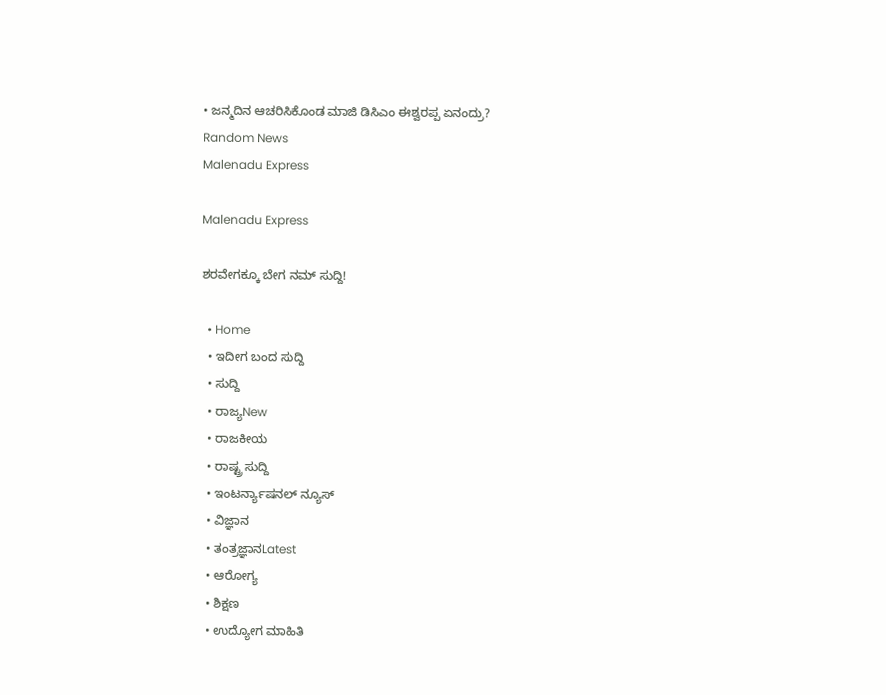• ಜನ್ಮದಿನ ಆಚರಿಸಿಕೊಂಡ ಮಾಜಿ ಡಿಸಿಎಂ ಈಶ್ವರಪ್ಪ ಏನಂದ್ರು?
Random News
Malenadu Express

Malenadu Express

ಶರವೇಗಕ್ಕೂ ಬೇಗ ನಮ್ ಸುದ್ದಿ!

  • Home
  • ಇದೀಗ ಬಂದ ಸುದ್ದಿ
  • ಸುದ್ದಿ
  • ರಾಜ್ಯNew
  • ರಾಜಕೀಯ
  • ರಾಷ್ಟ್ರ ಸುದ್ದಿ
  • ಇಂಟರ್ನ್ಯಾಷನಲ್ ನ್ಯೂಸ್
  • ವಿಜ್ಞಾನ
  • ತಂತ್ರಜ್ಞಾನLatest
  • ಆರೋಗ್ಯ
  • ಶಿಕ್ಷಣ
  • ಉದ್ಯೋಗ ಮಾಹಿತಿ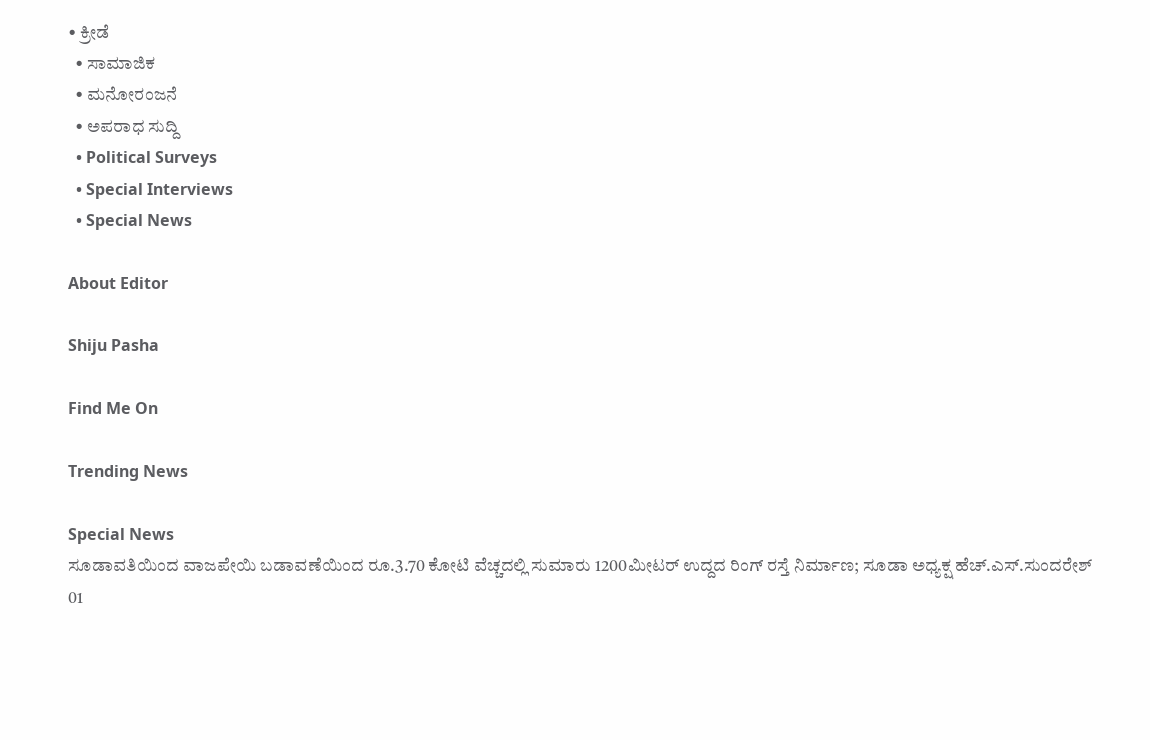• ಕ್ರೀಡೆ
  • ಸಾಮಾಜಿಕ
  • ಮನೋರಂಜನೆ
  • ಅಪರಾಧ ಸುದ್ದಿ
  • Political Surveys
  • Special Interviews
  • Special News

About Editor

Shiju Pasha

Find Me On

Trending News

Special News
ಸೂಡಾವತಿಯಿಂದ ವಾಜಪೇಯಿ ಬಡಾವಣೆಯಿಂದ ರೂ.3.70 ಕೋಟಿ ವೆಚ್ಚದಲ್ಲಿ ಸುಮಾರು 1200ಮೀಟರ್ ಉದ್ದದ ರಿಂಗ್ ರಸ್ತೆ ನಿರ್ಮಾಣ; ಸೂಡಾ ಅಧ್ಯಕ್ಷ ಹೆಚ್.ಎಸ್.ಸುಂದರೇಶ್ 01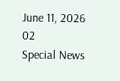June 11, 2026
02
Special News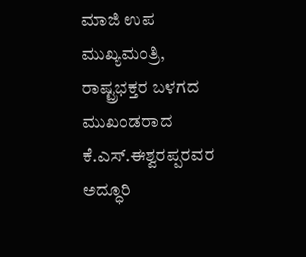ಮಾಜಿ ಉಪ ಮುಖ್ಯಮಂತ್ರಿ, ರಾಷ್ಟ್ರಭಕ್ತರ ಬಳಗದ ಮುಖಂಡರಾದ ಕೆ.ಎಸ್.ಈಶ್ವರಪ್ಪರವರ ಅದ್ಧೂರಿ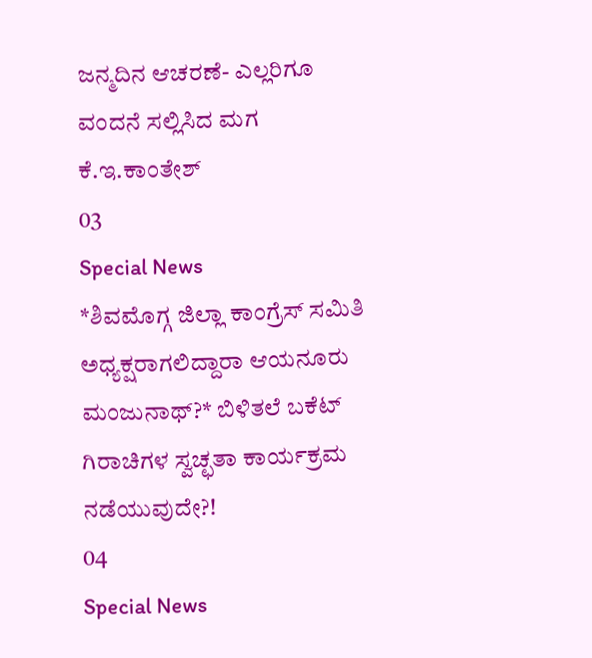ಜನ್ಮದಿನ ಆಚರಣೆ- ಎಲ್ಲರಿಗೂ ವಂದನೆ ಸಲ್ಲಿಸಿದ ಮಗ ಕೆ.ಇ.ಕಾಂತೇಶ್
03
Special News
*ಶಿವಮೊಗ್ಗ ಜಿಲ್ಲಾ ಕಾಂಗ್ರೆಸ್ ಸಮಿತಿ ಅಧ್ಯಕ್ಷರಾಗಲಿದ್ದಾರಾ ಆಯನೂರು ಮಂಜುನಾಥ್?* ಬಿಳಿತಲೆ ಬಕೆಟ್ ಗಿರಾಚಿಗಳ ಸ್ವಚ್ಛತಾ ಕಾರ್ಯಕ್ರಮ ನಡೆಯುವುದೇ?!
04
Special News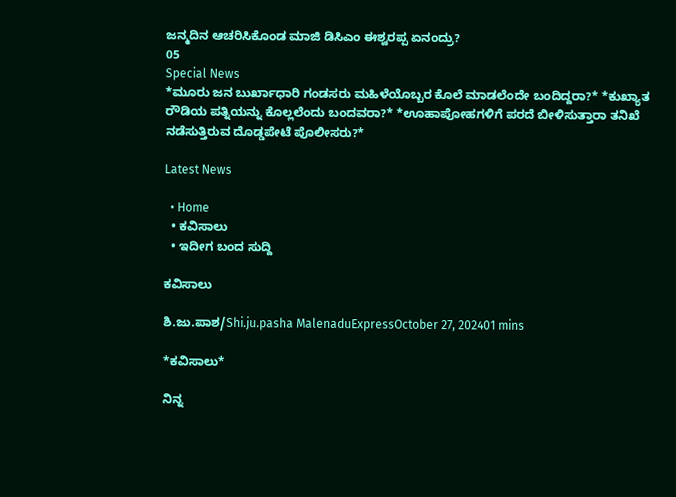ಜನ್ಮದಿನ ಆಚರಿಸಿಕೊಂಡ ಮಾಜಿ ಡಿಸಿಎಂ ಈಶ್ವರಪ್ಪ ಏನಂದ್ರು?
05
Special News
*ಮೂರು ಜನ ಬುರ್ಖಾಧಾರಿ ಗಂಡಸರು ಮಹಿಳೆಯೊಬ್ಬರ ಕೊಲೆ ಮಾಡಲೆಂದೇ ಬಂದಿದ್ದರಾ?* *ಕುಖ್ಯಾತ ರೌಡಿಯ ಪತ್ನಿಯನ್ನು ಕೊಲ್ಲಲೆಂದು ಬಂದವರಾ?* *ಊಹಾಪೋಹಗಳಿಗೆ ಪರದೆ ಬೀಳಿಸುತ್ತಾರಾ ತನಿಖೆ ನಡೆಸುತ್ತಿರುವ ದೊಡ್ಡಪೇಟೆ ಪೊಲೀಸರು?*

Latest News

  • Home
  • ಕವಿಸಾಲು
  • ಇದೀಗ ಬಂದ ಸುದ್ದಿ

ಕವಿಸಾಲು

ಶಿ.ಜು.ಪಾಶ/Shi.ju.pasha MalenaduExpressOctober 27, 202401 mins

*ಕವಿಸಾಲು*

ನಿನ್ನ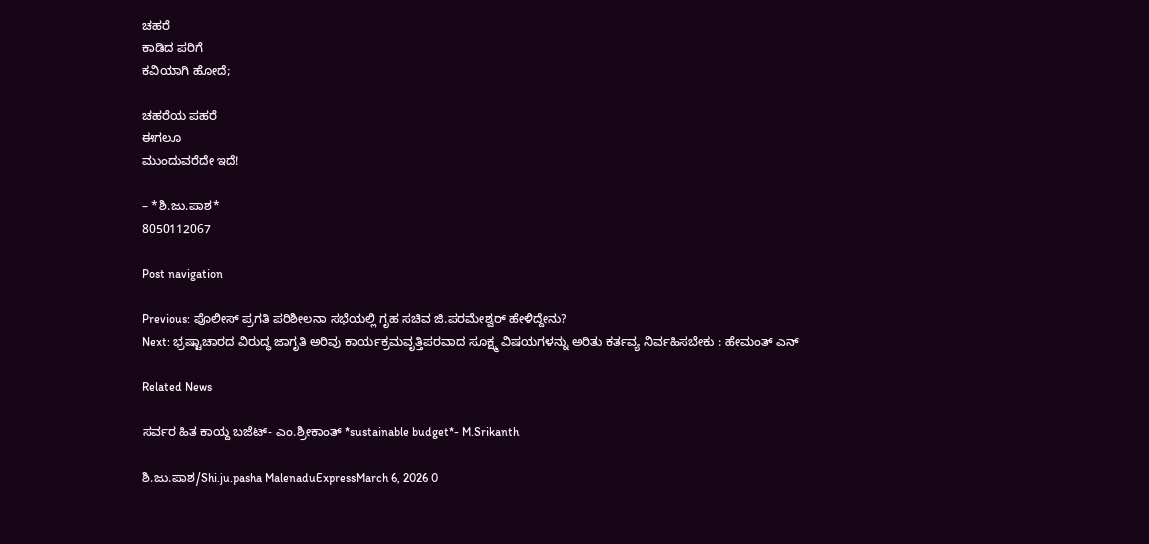ಚಹರೆ
ಕಾಡಿದ ಪರಿಗೆ
ಕವಿಯಾಗಿ ಹೋದೆ;

ಚಹರೆಯ ಪಹರೆ
ಈಗಲೂ
ಮುಂದುವರೆದೇ ಇದೆ!

– *ಶಿ.ಜು.ಪಾಶ*
8050112067

Post navigation

Previous: ಪೊಲೀಸ್ ಪ್ರಗತಿ ಪರಿಶೀಲನಾ ಸಭೆಯಲ್ಲಿ ಗೃಹ ಸಚಿವ ಜಿ.ಪರಮೇಶ್ವರ್ ಹೇಳಿದ್ದೇನು?
Next: ಭ್ರಷ್ಟಾಚಾರದ ವಿರುದ್ಧ ಜಾಗೃತಿ ಅರಿವು ಕಾರ್ಯಕ್ರಮವೃತ್ತಿಪರವಾದ ಸೂಕ್ಷ್ಮ ವಿಷಯಗಳನ್ನು ಅರಿತು ಕರ್ತವ್ಯ ನಿರ್ವಹಿಸಬೇಕು : ಹೇಮಂತ್ ಎನ್

Related News

ಸರ್ವರ ಹಿತ ಕಾಯ್ದ ಬಜೆಟ್- ಎಂ.ಶ್ರೀಕಾಂತ್ *sustainable budget*- M.Srikanth

ಶಿ.ಜು.ಪಾಶ/Shi.ju.pasha MalenaduExpressMarch 6, 2026 0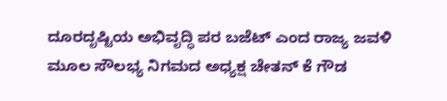ದೂರದೃಷ್ಟಿಯ ಅಭಿವೃದ್ಧಿ ಪರ ಬಜೆಟ್ ಎಂದ ರಾಜ್ಯ ಜವಳಿ ಮೂಲ ಸೌಲಭ್ಯ ನಿಗಮದ ಅಧ್ಯಕ್ಷ ಚೇತನ್ ಕೆ ಗೌಡ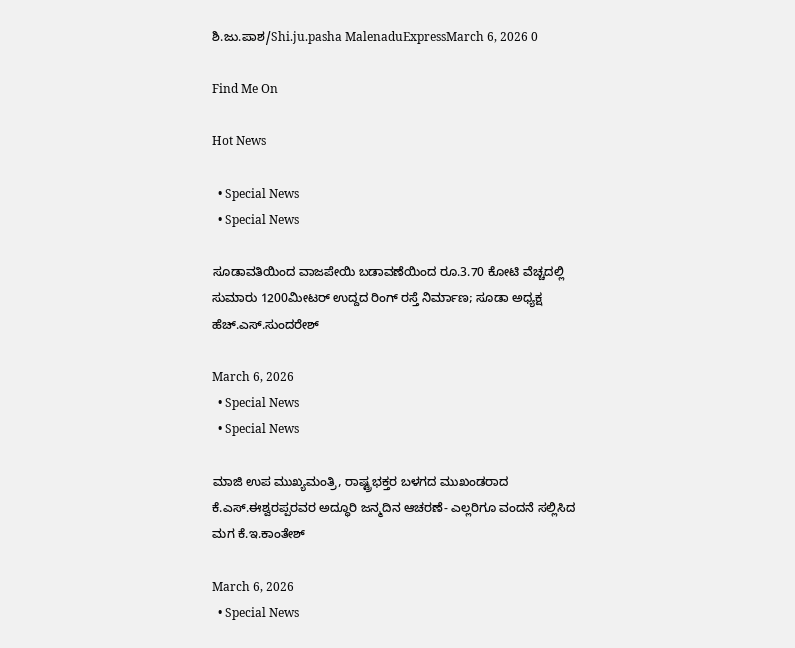ಶಿ.ಜು.ಪಾಶ/Shi.ju.pasha MalenaduExpressMarch 6, 2026 0

Find Me On

Hot News

  • Special News
  • Special News

ಸೂಡಾವತಿಯಿಂದ ವಾಜಪೇಯಿ ಬಡಾವಣೆಯಿಂದ ರೂ.3.70 ಕೋಟಿ ವೆಚ್ಚದಲ್ಲಿ ಸುಮಾರು 1200ಮೀಟರ್ ಉದ್ದದ ರಿಂಗ್ ರಸ್ತೆ ನಿರ್ಮಾಣ; ಸೂಡಾ ಅಧ್ಯಕ್ಷ ಹೆಚ್.ಎಸ್.ಸುಂದರೇಶ್

March 6, 2026
  • Special News
  • Special News

ಮಾಜಿ ಉಪ ಮುಖ್ಯಮಂತ್ರಿ, ರಾಷ್ಟ್ರಭಕ್ತರ ಬಳಗದ ಮುಖಂಡರಾದ ಕೆ.ಎಸ್.ಈಶ್ವರಪ್ಪರವರ ಅದ್ಧೂರಿ ಜನ್ಮದಿನ ಆಚರಣೆ- ಎಲ್ಲರಿಗೂ ವಂದನೆ ಸಲ್ಲಿಸಿದ ಮಗ ಕೆ.ಇ.ಕಾಂತೇಶ್

March 6, 2026
  • Special News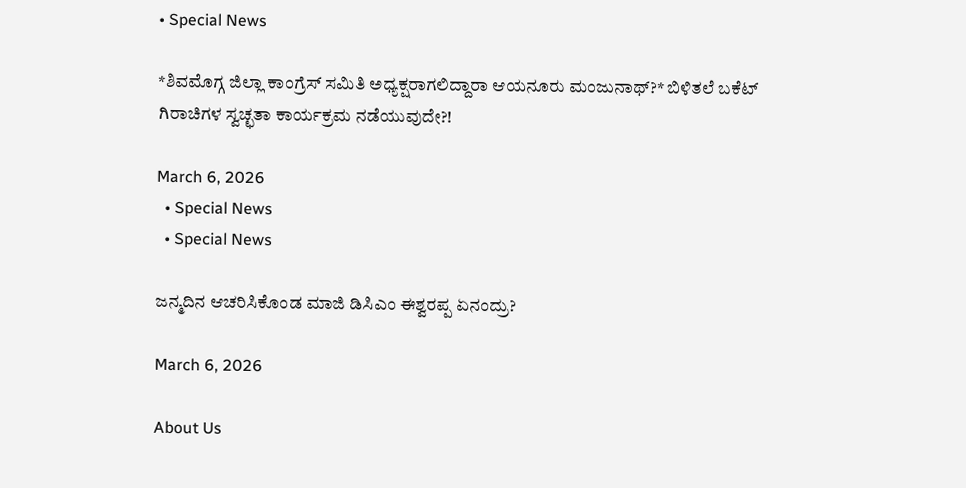• Special News

*ಶಿವಮೊಗ್ಗ ಜಿಲ್ಲಾ ಕಾಂಗ್ರೆಸ್ ಸಮಿತಿ ಅಧ್ಯಕ್ಷರಾಗಲಿದ್ದಾರಾ ಆಯನೂರು ಮಂಜುನಾಥ್?* ಬಿಳಿತಲೆ ಬಕೆಟ್ ಗಿರಾಚಿಗಳ ಸ್ವಚ್ಛತಾ ಕಾರ್ಯಕ್ರಮ ನಡೆಯುವುದೇ?!

March 6, 2026
  • Special News
  • Special News

ಜನ್ಮದಿನ ಆಚರಿಸಿಕೊಂಡ ಮಾಜಿ ಡಿಸಿಎಂ ಈಶ್ವರಪ್ಪ ಏನಂದ್ರು?

March 6, 2026

About Us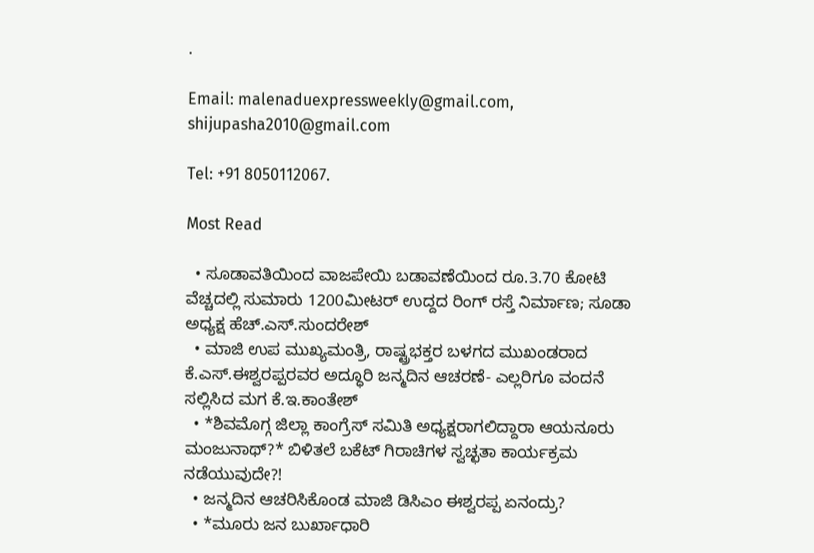.

Email: malenaduexpressweekly@gmail.com,
shijupasha2010@gmail.com

Tel: +91 8050112067.

Most Read

  • ಸೂಡಾವತಿಯಿಂದ ವಾಜಪೇಯಿ ಬಡಾವಣೆಯಿಂದ ರೂ.3.70 ಕೋಟಿ ವೆಚ್ಚದಲ್ಲಿ ಸುಮಾರು 1200ಮೀಟರ್ ಉದ್ದದ ರಿಂಗ್ ರಸ್ತೆ ನಿರ್ಮಾಣ; ಸೂಡಾ ಅಧ್ಯಕ್ಷ ಹೆಚ್.ಎಸ್.ಸುಂದರೇಶ್
  • ಮಾಜಿ ಉಪ ಮುಖ್ಯಮಂತ್ರಿ, ರಾಷ್ಟ್ರಭಕ್ತರ ಬಳಗದ ಮುಖಂಡರಾದ ಕೆ.ಎಸ್.ಈಶ್ವರಪ್ಪರವರ ಅದ್ಧೂರಿ ಜನ್ಮದಿನ ಆಚರಣೆ- ಎಲ್ಲರಿಗೂ ವಂದನೆ ಸಲ್ಲಿಸಿದ ಮಗ ಕೆ.ಇ.ಕಾಂತೇಶ್
  • *ಶಿವಮೊಗ್ಗ ಜಿಲ್ಲಾ ಕಾಂಗ್ರೆಸ್ ಸಮಿತಿ ಅಧ್ಯಕ್ಷರಾಗಲಿದ್ದಾರಾ ಆಯನೂರು ಮಂಜುನಾಥ್?* ಬಿಳಿತಲೆ ಬಕೆಟ್ ಗಿರಾಚಿಗಳ ಸ್ವಚ್ಛತಾ ಕಾರ್ಯಕ್ರಮ ನಡೆಯುವುದೇ?!
  • ಜನ್ಮದಿನ ಆಚರಿಸಿಕೊಂಡ ಮಾಜಿ ಡಿಸಿಎಂ ಈಶ್ವರಪ್ಪ ಏನಂದ್ರು?
  • *ಮೂರು ಜನ ಬುರ್ಖಾಧಾರಿ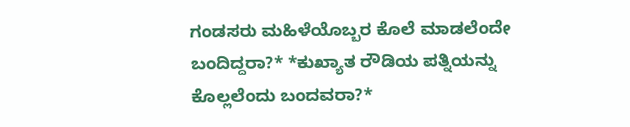ಗಂಡಸರು ಮಹಿಳೆಯೊಬ್ಬರ ಕೊಲೆ ಮಾಡಲೆಂದೇ ಬಂದಿದ್ದರಾ?* *ಕುಖ್ಯಾತ ರೌಡಿಯ ಪತ್ನಿಯನ್ನು ಕೊಲ್ಲಲೆಂದು ಬಂದವರಾ?*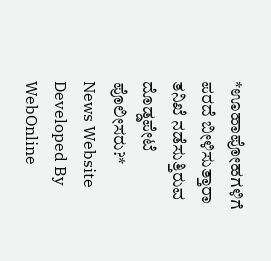*ಊಹಾಪೋಹಗಳಿಗೆ ಪರದೆ ಬೀಳಿಸುತ್ತಾರಾ ತನಿಖೆ ನಡೆಸುತ್ತಿರುವ ದೊಡ್ಡಪೇಟೆ ಪೊಲೀಸರು?*
News Website Developed By WebOnline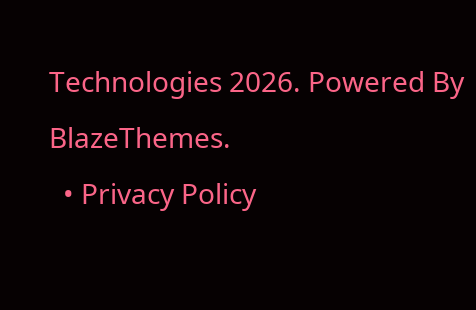Technologies 2026. Powered By BlazeThemes.
  • Privacy Policy